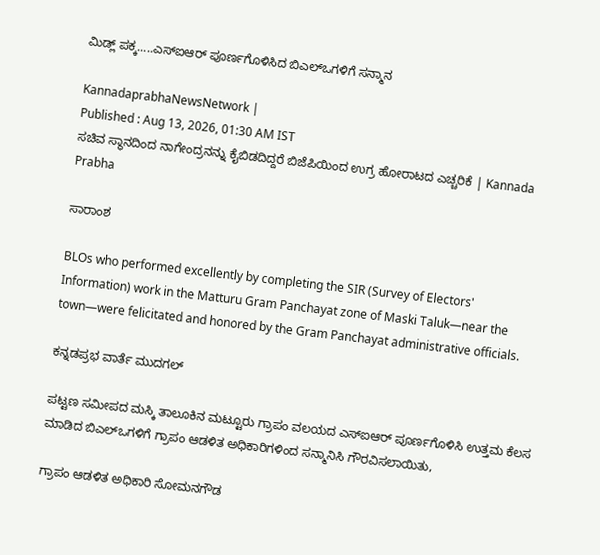ಮಿಡ್ಲ್‌ ಪಕ್ಕ.....ಎಸ್‌ಐಆರ್ ಪೂರ್ಣಗೊಳಿಸಿದ ಬಿಎಲ್ಒಗಳಿಗೆ ಸನ್ಮಾನ

KannadaprabhaNewsNetwork |
Published : Aug 13, 2026, 01:30 AM IST
ಸಚಿವ ಸ್ಥಾನದಿಂದ ನಾಗೇಂದ್ರನನ್ನು ಕೈಬಿಡದಿದ್ದರೆ ಬಿಜೆಪಿಯಿಂದ ಉಗ್ರ ಹೋರಾಟದ ಎಚ್ಚರಿಕೆ | Kannada Prabha

ಸಾರಾಂಶ

BLOs who performed excellently by completing the SIR (Survey of Electors' Information) work in the Matturu Gram Panchayat zone of Maski Taluk—near the town—were felicitated and honored by the Gram Panchayat administrative officials.

ಕನ್ನಡಪ್ರಭ ವಾರ್ತೆ ಮುದಗಲ್

ಪಟ್ಟಣ ಸಮೀಪದ ಮಸ್ಕಿ ತಾಲೂಕಿನ ಮಟ್ಟೂರು ಗ್ರಾಪಂ ವಲಯದ ಎಸ್ಐಆರ್ ಪೂರ್ಣಗೊಳಿಸಿ ಉತ್ತಮ ಕೆಲಸ ಮಾಡಿದ ಬಿಎಲ್ಒಗಳಿಗೆ ಗ್ರಾಪಂ ಆಡಳಿತ ಅಧಿಕಾರಿಗಳಿಂದ ಸನ್ಮಾನಿಸಿ ಗೌರವಿಸಲಾಯಿತು,

ಗ್ರಾಪಂ ಆಡಳಿತ ಅಧಿಕಾರಿ ಸೋಮನಗೌಡ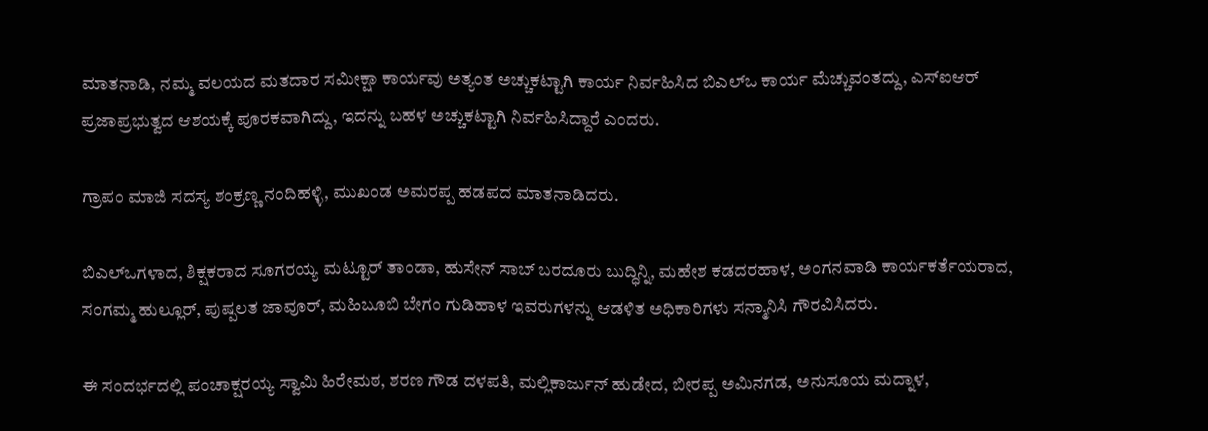ಮಾತನಾಡಿ, ನಮ್ಮ ವಲಯದ ಮತದಾರ ಸಮೀಕ್ಷಾ ಕಾರ್ಯವು ಅತ್ಯಂತ ಅಚ್ಚುಕಟ್ಟಾಗಿ ಕಾರ್ಯ ನಿರ್ವಹಿಸಿದ ಬಿಎಲ್ಒ ಕಾರ್ಯ ಮೆಚ್ಚುವಂತದ್ದು, ಎಸ್ಐಆರ್ ಪ್ರಜಾಪ್ರಭುತ್ವದ ಆಶಯಕ್ಕೆ ಪೂರಕವಾಗಿದ್ದು, ಇದನ್ನು ಬಹಳ ಅಚ್ಚುಕಟ್ಟಾಗಿ ನಿರ್ವಹಿಸಿದ್ದಾರೆ ಎಂದರು.

ಗ್ರಾಪಂ ಮಾಜಿ ಸದಸ್ಯ ಶಂಕ್ರಣ್ಣ ನಂದಿಹಳ್ಳಿ, ಮುಖಂಡ ಅಮರಪ್ಪ ಹಡಪದ ಮಾತನಾಡಿದರು.

ಬಿಎಲ್‌ಒಗಳಾದ, ಶಿಕ್ಷಕರಾದ ಸೂಗರಯ್ಯ ಮಟ್ಟೂರ್ ತಾಂಡಾ, ಹುಸೇನ್ ಸಾಬ್ ಬರದೂರು ಬುದ್ಧಿನ್ನಿ, ಮಹೇಶ ಕಡದರಹಾಳ, ಅಂಗನವಾಡಿ ಕಾರ್ಯಕರ್ತೆಯರಾದ, ಸಂಗಮ್ಮ ಹುಲ್ಲೂರ್, ಪುಷ್ಪಲತ ಜಾವೂರ್, ಮಹಿಬೂಬಿ ಬೇಗಂ ಗುಡಿಹಾಳ ಇವರುಗಳನ್ನು ಆಡಳಿತ ಅಧಿಕಾರಿಗಳು ಸನ್ಮಾನಿಸಿ ಗೌರವಿಸಿದರು.

ಈ ಸಂದರ್ಭದಲ್ಲಿ ಪಂಚಾಕ್ಷರಯ್ಯ ಸ್ವಾಮಿ ಹಿರೇಮಠ, ಶರಣ ಗೌಡ ದಳಪತಿ, ಮಲ್ಲಿಕಾರ್ಜುನ್ ಹುಡೇದ, ಬೀರಪ್ಪ ಅಮಿನಗಡ, ಅನುಸೂಯ ಮದ್ನಾಳ,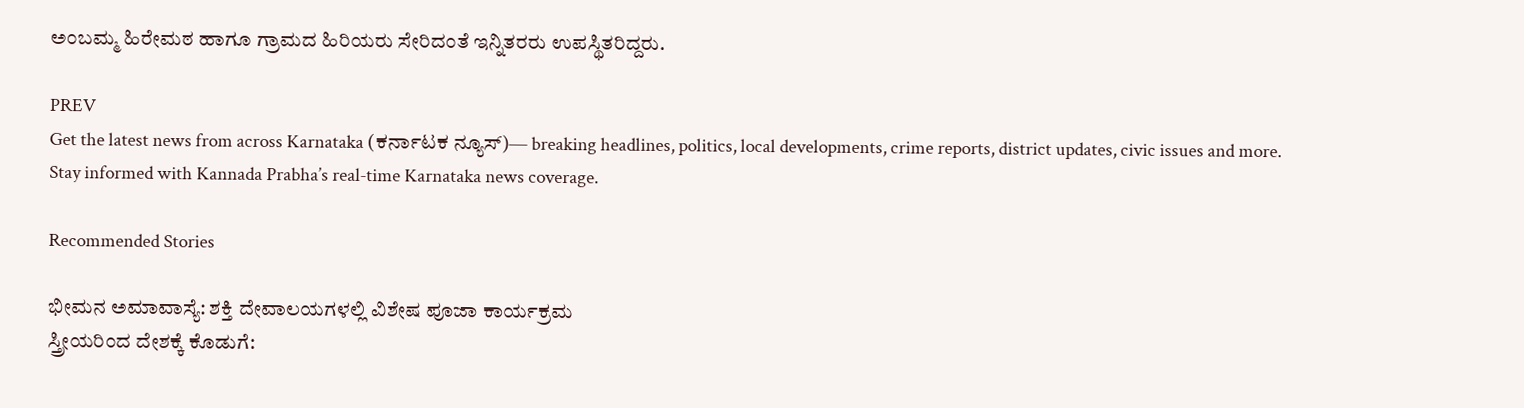ಅಂಬಮ್ಮ ಹಿರೇಮಠ ಹಾಗೂ ಗ್ರಾಮದ ಹಿರಿಯರು ಸೇರಿದಂತೆ ಇನ್ನಿತರರು ಉಪಸ್ಥಿತರಿದ್ದರು.

PREV
Get the latest news from across Karnataka (ಕರ್ನಾಟಕ ನ್ಯೂಸ್)— breaking headlines, politics, local developments, crime reports, district updates, civic issues and more. Stay informed with Kannada Prabha’s real‑time Karnataka news coverage.

Recommended Stories

ಭೀಮನ ಅಮಾವಾಸ್ಯೆ: ಶಕ್ತಿ ದೇವಾಲಯಗಳಲ್ಲಿ ವಿಶೇಷ ಪೂಜಾ ಕಾರ್ಯಕ್ರಮ
ಸ್ತ್ರೀಯರಿಂದ ದೇಶಕ್ಕೆ ಕೊಡುಗೆ: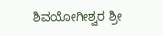ಶಿವಯೋಗೀಶ್ವರ ಶ್ರೀ